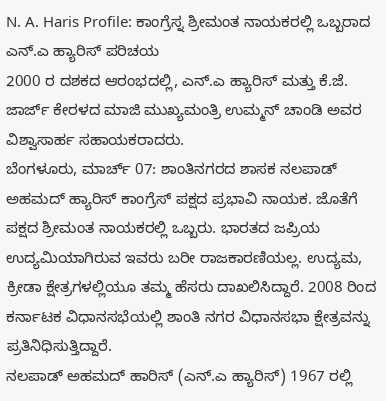N. A. Haris Profile: ಕಾಂಗ್ರೆಸ್ನ ಶ್ರೀಮಂತ ನಾಯಕರಲ್ಲಿ ಒಬ್ಬರಾದ ಎನ್.ಎ ಹ್ಯಾರಿಸ್ ಪರಿಚಯ
2000 ರ ದಶಕದ ಆರಂಭದಲ್ಲಿ, ಎನ್.ಎ ಹ್ಯಾರಿಸ್ ಮತ್ತು ಕೆ.ಜೆ. ಜಾರ್ಜ್ ಕೇರಳದ ಮಾಜಿ ಮುಖ್ಯಮಂತ್ರಿ ಉಮ್ಮನ್ ಚಾಂಡಿ ಅವರ ವಿಶ್ವಾಸಾರ್ಹ ಸಹಾಯಕರಾದರು.
ಬೆಂಗಳೂರು, ಮಾರ್ಚ್ 07: ಶಾಂತಿನಗರದ ಶಾಸಕ ನಲಪಾಡ್ ಅಹಮದ್ ಹ್ಯಾರಿಸ್ ಕಾಂಗ್ರೆಸ್ ಪಕ್ಷದ ಪ್ರಭಾವಿ ನಾಯಕ. ಜೊತೆಗೆ ಪಕ್ಷದ ಶ್ರೀಮಂತ ನಾಯಕರಲ್ಲಿ ಒಬ್ಬರು. ಭಾರತದ ಜಪ್ರಿಯ ಉದ್ಯಮಿಯಾಗಿರುವ ಇವರು ಬರೀ ರಾಜಕಾರಣಿಯಲ್ಲ. ಉದ್ಯಮ, ಕ್ರೀಡಾ ಕ್ಷೇತ್ರಗಳಲ್ಲಿಯೂ ತಮ್ಮ ಹೆಸರು ದಾಖಲಿಸಿದ್ದಾರೆ. 2008 ರಿಂದ ಕರ್ನಾಟಕ ವಿಧಾನಸಭೆಯಲ್ಲಿ ಶಾಂತಿ ನಗರ ವಿಧಾನಸಭಾ ಕ್ಷೇತ್ರವನ್ನು ಪ್ರತಿನಿಧಿಸುತ್ತಿದ್ದಾರೆ.
ನಲಪಾಡ್ ಅಹಮದ್ ಹಾರಿಸ್ (ಎನ್.ಎ ಹ್ಯಾರಿಸ್) 1967 ರಲ್ಲಿ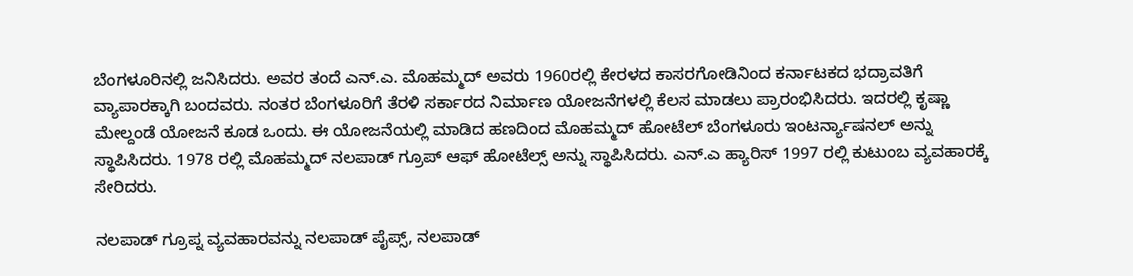ಬೆಂಗಳೂರಿನಲ್ಲಿ ಜನಿಸಿದರು. ಅವರ ತಂದೆ ಎನ್.ಎ. ಮೊಹಮ್ಮದ್ ಅವರು 1960ರಲ್ಲಿ ಕೇರಳದ ಕಾಸರಗೋಡಿನಿಂದ ಕರ್ನಾಟಕದ ಭದ್ರಾವತಿಗೆ ವ್ಯಾಪಾರಕ್ಕಾಗಿ ಬಂದವರು. ನಂತರ ಬೆಂಗಳೂರಿಗೆ ತೆರಳಿ ಸರ್ಕಾರದ ನಿರ್ಮಾಣ ಯೋಜನೆಗಳಲ್ಲಿ ಕೆಲಸ ಮಾಡಲು ಪ್ರಾರಂಭಿಸಿದರು. ಇದರಲ್ಲಿ ಕೃಷ್ಣಾ ಮೇಲ್ದಂಡೆ ಯೋಜನೆ ಕೂಡ ಒಂದು. ಈ ಯೋಜನೆಯಲ್ಲಿ ಮಾಡಿದ ಹಣದಿಂದ ಮೊಹಮ್ಮದ್ ಹೋಟೆಲ್ ಬೆಂಗಳೂರು ಇಂಟರ್ನ್ಯಾಷನಲ್ ಅನ್ನು ಸ್ಥಾಪಿಸಿದರು. 1978 ರಲ್ಲಿ ಮೊಹಮ್ಮದ್ ನಲಪಾಡ್ ಗ್ರೂಪ್ ಆಫ್ ಹೋಟೆಲ್ಸ್ ಅನ್ನು ಸ್ಥಾಪಿಸಿದರು. ಎನ್.ಎ ಹ್ಯಾರಿಸ್ 1997 ರಲ್ಲಿ ಕುಟುಂಬ ವ್ಯವಹಾರಕ್ಕೆ ಸೇರಿದರು.

ನಲಪಾಡ್ ಗ್ರೂಪ್ನ ವ್ಯವಹಾರವನ್ನು ನಲಪಾಡ್ ಪೈಪ್ಸ್, ನಲಪಾಡ್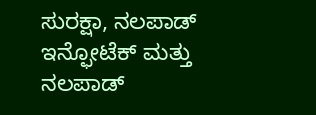ಸುರಕ್ಷಾ, ನಲಪಾಡ್ ಇನ್ಫೋಟೆಕ್ ಮತ್ತು ನಲಪಾಡ್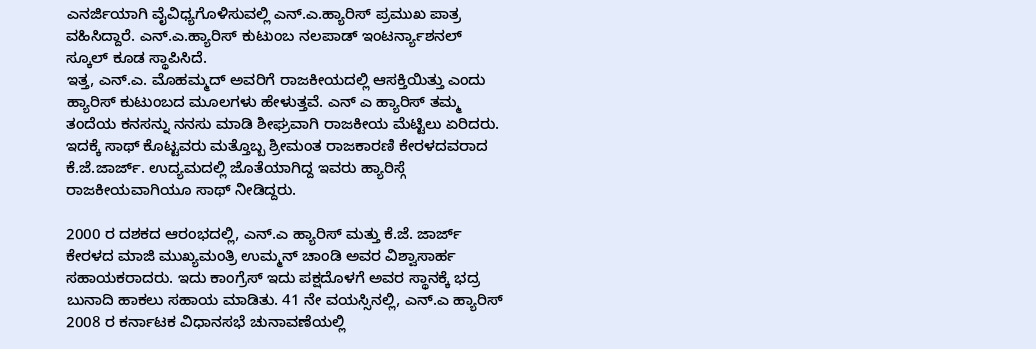ಎನರ್ಜಿಯಾಗಿ ವೈವಿಧ್ಯಗೊಳಿಸುವಲ್ಲಿ ಎನ್.ಎ.ಹ್ಯಾರಿಸ್ ಪ್ರಮುಖ ಪಾತ್ರ ವಹಿಸಿದ್ದಾರೆ. ಎನ್.ಎ.ಹ್ಯಾರಿಸ್ ಕುಟುಂಬ ನಲಪಾಡ್ ಇಂಟರ್ನ್ಯಾಶನಲ್ ಸ್ಕೂಲ್ ಕೂಡ ಸ್ಥಾಪಿಸಿದೆ.
ಇತ್ತ, ಎನ್.ಎ. ಮೊಹಮ್ಮದ್ ಅವರಿಗೆ ರಾಜಕೀಯದಲ್ಲಿ ಆಸಕ್ತಿಯಿತ್ತು ಎಂದು ಹ್ಯಾರಿಸ್ ಕುಟುಂಬದ ಮೂಲಗಳು ಹೇಳುತ್ತವೆ. ಎನ್ ಎ ಹ್ಯಾರಿಸ್ ತಮ್ಮ ತಂದೆಯ ಕನಸನ್ನು ನನಸು ಮಾಡಿ ಶೀಘ್ರವಾಗಿ ರಾಜಕೀಯ ಮೆಟ್ಟಿಲು ಏರಿದರು. ಇದಕ್ಕೆ ಸಾಥ್ ಕೊಟ್ಟವರು ಮತ್ತೊಬ್ಬ ಶ್ರೀಮಂತ ರಾಜಕಾರಣಿ ಕೇರಳದವರಾದ ಕೆ.ಜೆ.ಜಾರ್ಜ್. ಉದ್ಯಮದಲ್ಲಿ ಜೊತೆಯಾಗಿದ್ದ ಇವರು ಹ್ಯಾರಿಸ್ಗೆ ರಾಜಕೀಯವಾಗಿಯೂ ಸಾಥ್ ನೀಡಿದ್ದರು.

2000 ರ ದಶಕದ ಆರಂಭದಲ್ಲಿ, ಎನ್.ಎ ಹ್ಯಾರಿಸ್ ಮತ್ತು ಕೆ.ಜೆ. ಜಾರ್ಜ್ ಕೇರಳದ ಮಾಜಿ ಮುಖ್ಯಮಂತ್ರಿ ಉಮ್ಮನ್ ಚಾಂಡಿ ಅವರ ವಿಶ್ವಾಸಾರ್ಹ ಸಹಾಯಕರಾದರು. ಇದು ಕಾಂಗ್ರೆಸ್ ಇದು ಪಕ್ಷದೊಳಗೆ ಅವರ ಸ್ಥಾನಕ್ಕೆ ಭದ್ರ ಬುನಾದಿ ಹಾಕಲು ಸಹಾಯ ಮಾಡಿತು. 41 ನೇ ವಯಸ್ಸಿನಲ್ಲಿ, ಎನ್.ಎ ಹ್ಯಾರಿಸ್ 2008 ರ ಕರ್ನಾಟಕ ವಿಧಾನಸಭೆ ಚುನಾವಣೆಯಲ್ಲಿ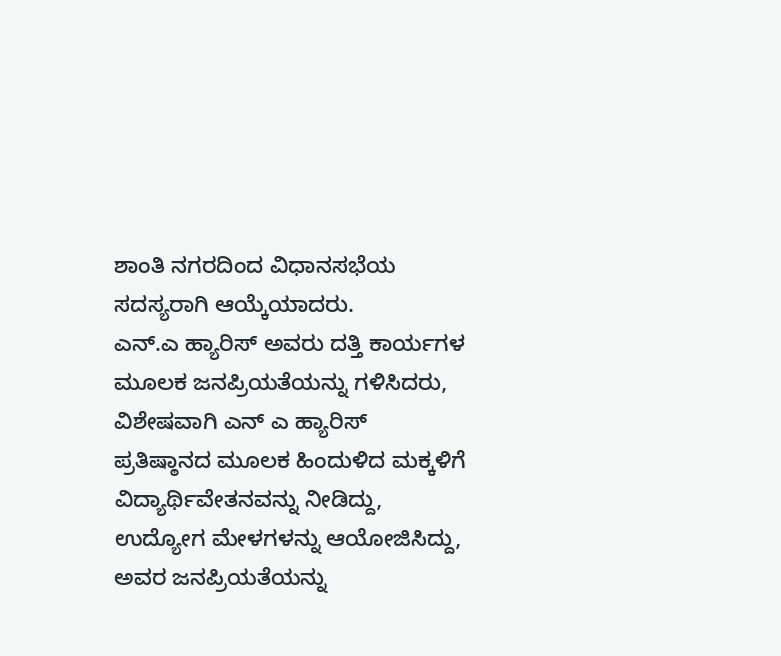ಶಾಂತಿ ನಗರದಿಂದ ವಿಧಾನಸಭೆಯ ಸದಸ್ಯರಾಗಿ ಆಯ್ಕೆಯಾದರು.
ಎನ್.ಎ ಹ್ಯಾರಿಸ್ ಅವರು ದತ್ತಿ ಕಾರ್ಯಗಳ ಮೂಲಕ ಜನಪ್ರಿಯತೆಯನ್ನು ಗಳಿಸಿದರು, ವಿಶೇಷವಾಗಿ ಎನ್ ಎ ಹ್ಯಾರಿಸ್ ಪ್ರತಿಷ್ಠಾನದ ಮೂಲಕ ಹಿಂದುಳಿದ ಮಕ್ಕಳಿಗೆ ವಿದ್ಯಾರ್ಥಿವೇತನವನ್ನು ನೀಡಿದ್ದು, ಉದ್ಯೋಗ ಮೇಳಗಳನ್ನು ಆಯೋಜಿಸಿದ್ದು, ಅವರ ಜನಪ್ರಿಯತೆಯನ್ನು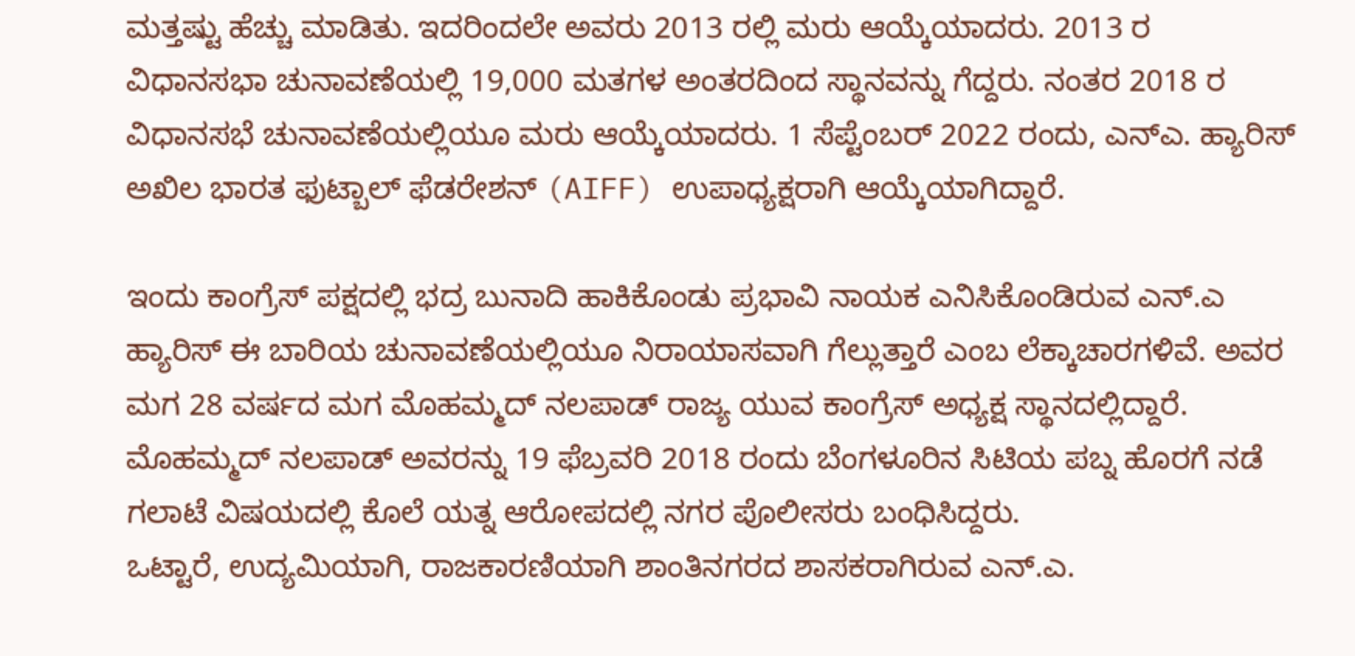ಮತ್ತಷ್ಟು ಹೆಚ್ಚು ಮಾಡಿತು. ಇದರಿಂದಲೇ ಅವರು 2013 ರಲ್ಲಿ ಮರು ಆಯ್ಕೆಯಾದರು. 2013 ರ ವಿಧಾನಸಭಾ ಚುನಾವಣೆಯಲ್ಲಿ 19,000 ಮತಗಳ ಅಂತರದಿಂದ ಸ್ಥಾನವನ್ನು ಗೆದ್ದರು. ನಂತರ 2018 ರ ವಿಧಾನಸಭೆ ಚುನಾವಣೆಯಲ್ಲಿಯೂ ಮರು ಆಯ್ಕೆಯಾದರು. 1 ಸೆಪ್ಟೆಂಬರ್ 2022 ರಂದು, ಎನ್ಎ. ಹ್ಯಾರಿಸ್ ಅಖಿಲ ಭಾರತ ಫುಟ್ಬಾಲ್ ಫೆಡರೇಶನ್ (AIFF) ಉಪಾಧ್ಯಕ್ಷರಾಗಿ ಆಯ್ಕೆಯಾಗಿದ್ದಾರೆ.

ಇಂದು ಕಾಂಗ್ರೆಸ್ ಪಕ್ಷದಲ್ಲಿ ಭದ್ರ ಬುನಾದಿ ಹಾಕಿಕೊಂಡು ಪ್ರಭಾವಿ ನಾಯಕ ಎನಿಸಿಕೊಂಡಿರುವ ಎನ್.ಎ ಹ್ಯಾರಿಸ್ ಈ ಬಾರಿಯ ಚುನಾವಣೆಯಲ್ಲಿಯೂ ನಿರಾಯಾಸವಾಗಿ ಗೆಲ್ಲುತ್ತಾರೆ ಎಂಬ ಲೆಕ್ಕಾಚಾರಗಳಿವೆ. ಅವರ ಮಗ 28 ವರ್ಷದ ಮಗ ಮೊಹಮ್ಮದ್ ನಲಪಾಡ್ ರಾಜ್ಯ ಯುವ ಕಾಂಗ್ರೆಸ್ ಅಧ್ಯಕ್ಷ ಸ್ಥಾನದಲ್ಲಿದ್ದಾರೆ. ಮೊಹಮ್ಮದ್ ನಲಪಾಡ್ ಅವರನ್ನು 19 ಫೆಬ್ರವರಿ 2018 ರಂದು ಬೆಂಗಳೂರಿನ ಸಿಟಿಯ ಪಬ್ನ ಹೊರಗೆ ನಡೆ ಗಲಾಟೆ ವಿಷಯದಲ್ಲಿ ಕೊಲೆ ಯತ್ನ ಆರೋಪದಲ್ಲಿ ನಗರ ಪೊಲೀಸರು ಬಂಧಿಸಿದ್ದರು.
ಒಟ್ಟಾರೆ, ಉದ್ಯಮಿಯಾಗಿ, ರಾಜಕಾರಣಿಯಾಗಿ ಶಾಂತಿನಗರದ ಶಾಸಕರಾಗಿರುವ ಎನ್.ಎ.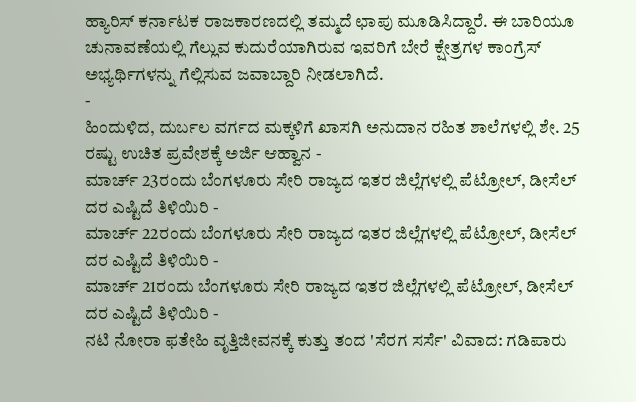ಹ್ಯಾರಿಸ್ ಕರ್ನಾಟಕ ರಾಜಕಾರಣದಲ್ಲಿ ತಮ್ಮದೆ ಛಾಪು ಮೂಡಿಸಿದ್ದಾರೆ. ಈ ಬಾರಿಯೂ ಚುನಾವಣೆಯಲ್ಲಿ ಗೆಲ್ಲುವ ಕುದುರೆಯಾಗಿರುವ ಇವರಿಗೆ ಬೇರೆ ಕ್ಷೇತ್ರಗಳ ಕಾಂಗ್ರೆಸ್ ಅಭ್ಯರ್ಥಿಗಳನ್ನು ಗೆಲ್ಲಿಸುವ ಜವಾಬ್ದಾರಿ ನೀಡಲಾಗಿದೆ.
-
ಹಿಂದುಳಿದ, ದುರ್ಬಲ ವರ್ಗದ ಮಕ್ಕಳಿಗೆ ಖಾಸಗಿ ಅನುದಾನ ರಹಿತ ಶಾಲೆಗಳಲ್ಲಿ ಶೇ. 25 ರಷ್ಟು ಉಚಿತ ಪ್ರವೇಶಕ್ಕೆ ಅರ್ಜಿ ಆಹ್ವಾನ -
ಮಾರ್ಚ್ 23ರಂದು ಬೆಂಗಳೂರು ಸೇರಿ ರಾಜ್ಯದ ಇತರ ಜಿಲ್ಲೆಗಳಲ್ಲಿ ಪೆಟ್ರೋಲ್, ಡೀಸೆಲ್ ದರ ಎಷ್ಟಿದೆ ತಿಳಿಯಿರಿ -
ಮಾರ್ಚ್ 22ರಂದು ಬೆಂಗಳೂರು ಸೇರಿ ರಾಜ್ಯದ ಇತರ ಜಿಲ್ಲೆಗಳಲ್ಲಿ ಪೆಟ್ರೋಲ್, ಡೀಸೆಲ್ ದರ ಎಷ್ಟಿದೆ ತಿಳಿಯಿರಿ -
ಮಾರ್ಚ್ 21ರಂದು ಬೆಂಗಳೂರು ಸೇರಿ ರಾಜ್ಯದ ಇತರ ಜಿಲ್ಲೆಗಳಲ್ಲಿ ಪೆಟ್ರೋಲ್, ಡೀಸೆಲ್ ದರ ಎಷ್ಟಿದೆ ತಿಳಿಯಿರಿ -
ನಟಿ ನೋರಾ ಫತೇಹಿ ವೃತ್ತಿಜೀವನಕ್ಕೆ ಕುತ್ತು ತಂದ 'ಸೆರಗ ಸರ್ಸೆ' ವಿವಾದ: ಗಡಿಪಾರು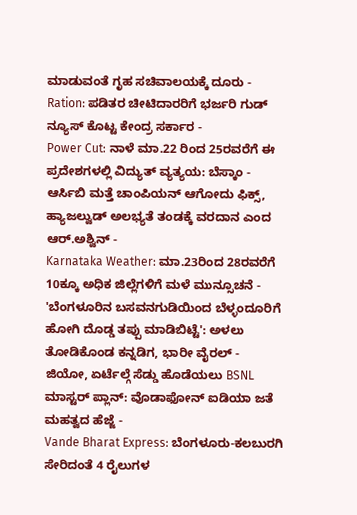ಮಾಡುವಂತೆ ಗೃಹ ಸಚಿವಾಲಯಕ್ಕೆ ದೂರು -
Ration: ಪಡಿತರ ಚೀಟಿದಾರರಿಗೆ ಭರ್ಜರಿ ಗುಡ್ ನ್ಯೂಸ್ ಕೊಟ್ಟ ಕೇಂದ್ರ ಸರ್ಕಾರ -
Power Cut: ನಾಳೆ ಮಾ.22 ರಿಂದ 25ರವರೆಗೆ ಈ ಪ್ರದೇಶಗಳಲ್ಲಿ ವಿದ್ಯುತ್ ವ್ಯತ್ಯಯ: ಬೆಸ್ಕಾಂ -
ಆರ್ಸಿಬಿ ಮತ್ತೆ ಚಾಂಪಿಯನ್ ಆಗೋದು ಫಿಕ್ಸ್, ಹ್ಯಾಜಲ್ವುಡ್ ಅಲಭ್ಯತೆ ತಂಡಕ್ಕೆ ವರದಾನ ಎಂದ ಆರ್.ಅಶ್ವಿನ್ -
Karnataka Weather: ಮಾ.23ರಿಂದ 28ರವರೆಗೆ 10ಕ್ಕೂ ಅಧಿಕ ಜಿಲ್ಲೆಗಳಿಗೆ ಮಳೆ ಮುನ್ಸೂಚನೆ -
'ಬೆಂಗಳೂರಿನ ಬಸವನಗುಡಿಯಿಂದ ಬೆಳ್ಳಂದೂರಿಗೆ ಹೋಗಿ ದೊಡ್ಡ ತಪ್ಪು ಮಾಡಿಬಿಟ್ಟೆ': ಅಳಲು ತೋಡಿಕೊಂಡ ಕನ್ನಡಿಗ, ಭಾರೀ ವೈರಲ್ -
ಜಿಯೋ, ಏರ್ಟೆಲ್ಗೆ ಸೆಡ್ಡು ಹೊಡೆಯಲು BSNL ಮಾಸ್ಟರ್ ಪ್ಲಾನ್: ವೊಡಾಫೋನ್ ಐಡಿಯಾ ಜತೆ ಮಹತ್ವದ ಹೆಜ್ಜೆ -
Vande Bharat Express: ಬೆಂಗಳೂರು-ಕಲಬುರಗಿ ಸೇರಿದಂತೆ 4 ರೈಲುಗಳ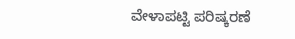ವೇಳಾಪಟ್ಟಿ ಪರಿಷ್ಕರಣೆ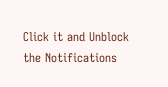Click it and Unblock the Notifications